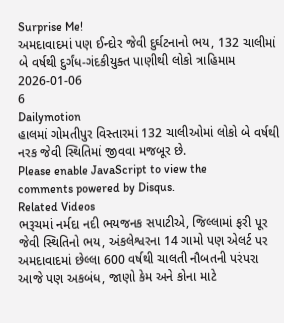Surprise Me!
અમદાવાદમાં પણ ઈન્દોર જેવી દુર્ઘટનાનો ભય, 132 ચાલીમાં બે વર્ષથી દુર્ગંધ-ગંદકીયુક્ત પાણીથી લોકો ત્રાહિમામ
2026-01-06
6
Dailymotion
હાલમાં ગોમતીપુર વિસ્તારમાં 132 ચાલીઓમાં લોકો બે વર્ષથી નરક જેવી સ્થિતિમાં જીવવા મજબૂર છે.
Please enable JavaScript to view the
comments powered by Disqus.
Related Videos
ભરૂચમાં નર્મદા નદી ભયજનક સપાટીએ, જિલ્લામાં ફરી પૂર જેવી સ્થિતિનો ભય, અંકલેશ્વરના 14 ગામો પણ એલર્ટ પર
અમદાવાદમાં છેલ્લા 600 વર્ષથી ચાલતી નૌબતની પરંપરા આજે પણ અકબંધ, જાણો કેમ અને કોના માટે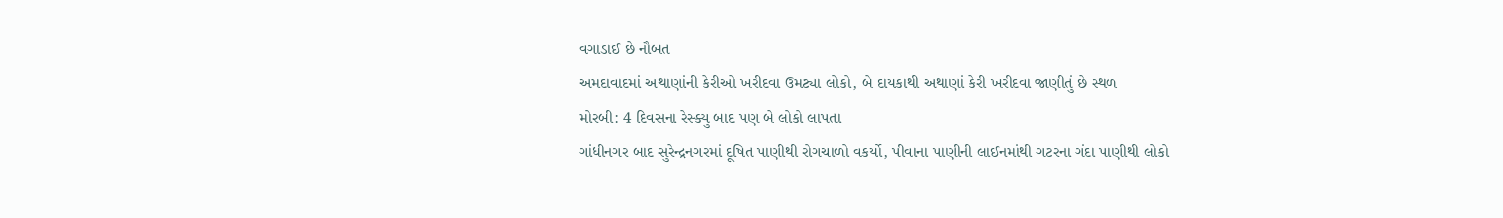વગાડાઈ છે નૌબત
અમદાવાદમાં અથાણાંની કેરીઓ ખરીદવા ઉમટ્યા લોકો, બે દાયકાથી અથાણાં કેરી ખરીદવા જાણીતું છે સ્થળ
મોરબી: 4 દિવસના રેસ્ક્યુ બાદ પણ બે લોકો લાપતા
ગાંધીનગર બાદ સુરેન્દ્રનગરમાં દૂષિત પાણીથી રોગચાળો વકર્યો, પીવાના પાણીની લાઈનમાંથી ગટરના ગંદા પાણીથી લોકો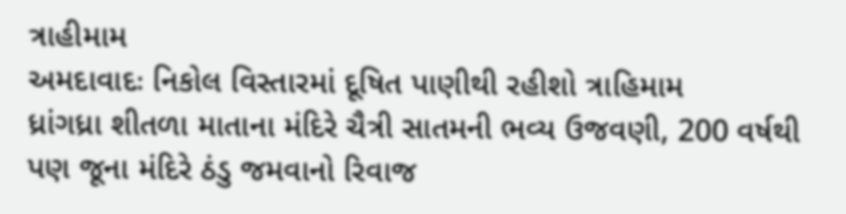ત્રાહીમામ
અમદાવાદઃ નિકોલ વિસ્તારમાં દૂષિત પાણીથી રહીશો ત્રાહિમામ
ધ્રાંગધ્રા શીતળા માતાના મંદિરે ચૈત્રી સાતમની ભવ્ય ઉજવણી, 200 વર્ષથી પણ જૂના મંદિરે ઠંડુ જમવાનો રિવાજ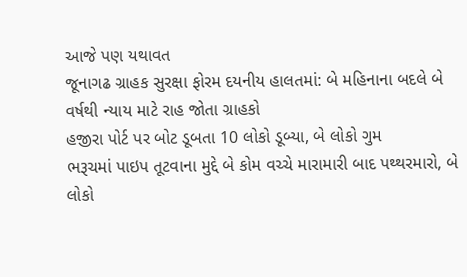આજે પણ યથાવત
જૂનાગઢ ગ્રાહક સુરક્ષા ફોરમ દયનીય હાલતમાં: બે મહિનાના બદલે બે વર્ષથી ન્યાય માટે રાહ જોતા ગ્રાહકો
હજીરા પોર્ટ પર બોટ ડૂબતા 10 લોકો ડૂબ્યા, બે લોકો ગુમ
ભરૂચમાં પાઇપ તૂટવાના મુદ્દે બે કોમ વચ્ચે મારામારી બાદ પથ્થરમારો, બે લોકો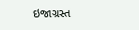ઇજાગ્રસ્ત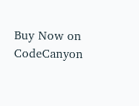Buy Now on CodeCanyon